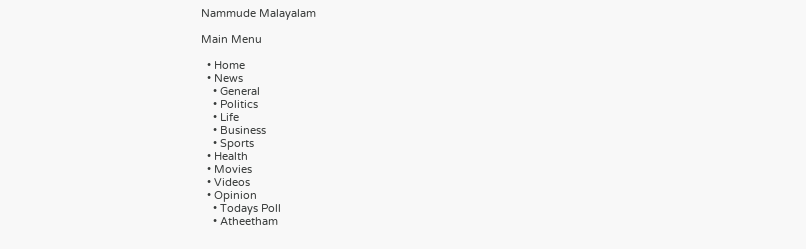Nammude Malayalam

Main Menu

  • Home
  • News
    • General
    • Politics
    • Life
    • Business
    • Sports
  • Health
  • Movies
  • Videos
  • Opinion
    • Todays Poll
    • Atheetham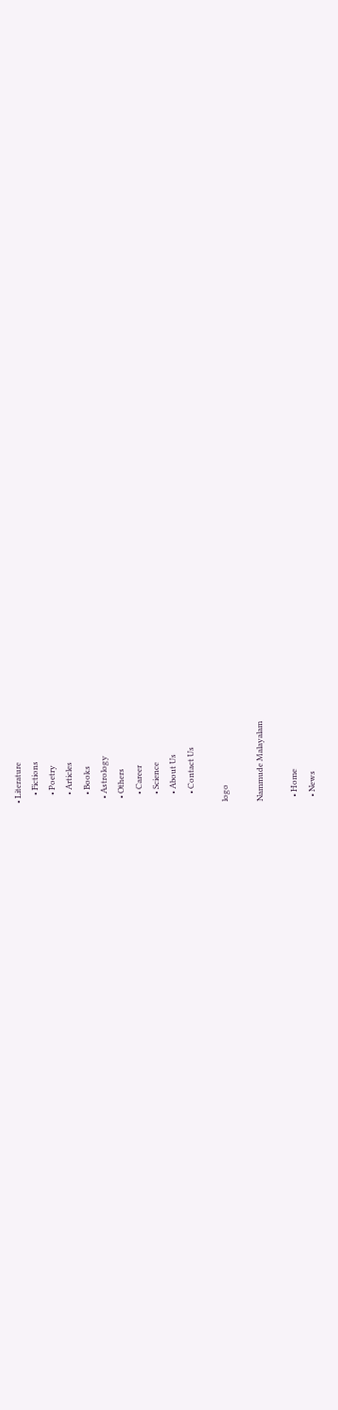• Literature
    • Fictions
    • Poetry
    • Articles
    • Books
  • Astrology
  • Others
    • Career
    • Science
    • About Us
    • Contact Us

logo

Nammude Malayalam

  • Home
  • News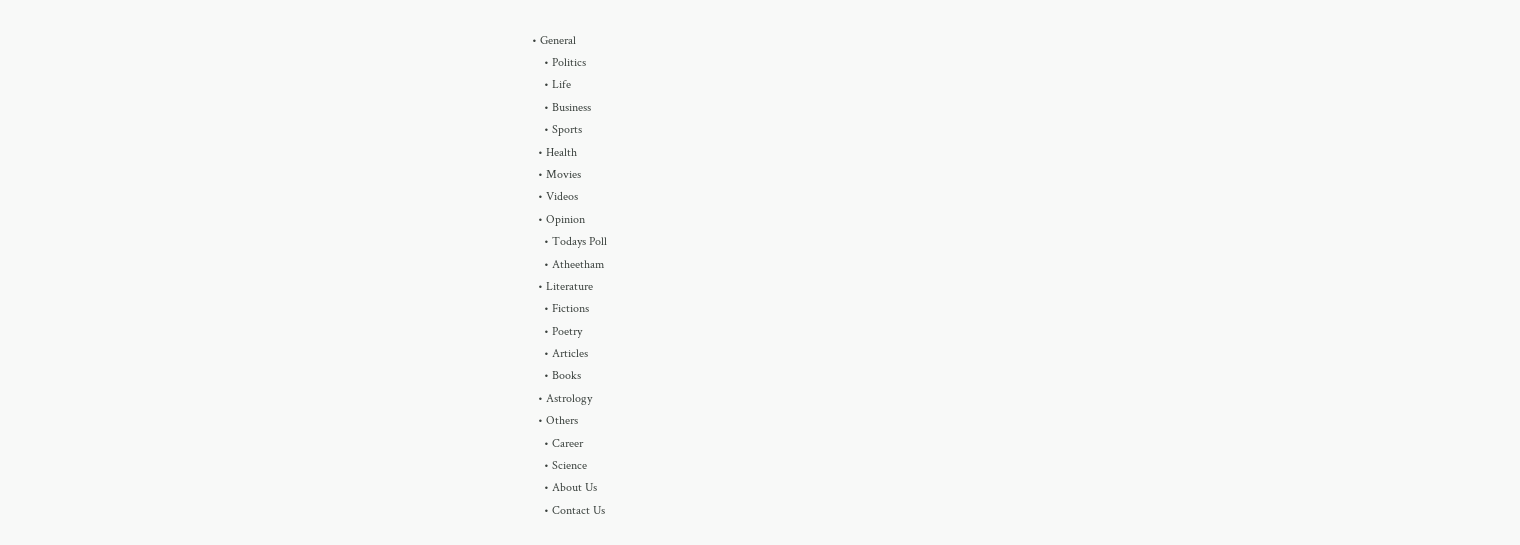• General
    • Politics
    • Life
    • Business
    • Sports
  • Health
  • Movies
  • Videos
  • Opinion
    • Todays Poll
    • Atheetham
  • Literature
    • Fictions
    • Poetry
    • Articles
    • Books
  • Astrology
  • Others
    • Career
    • Science
    • About Us
    • Contact Us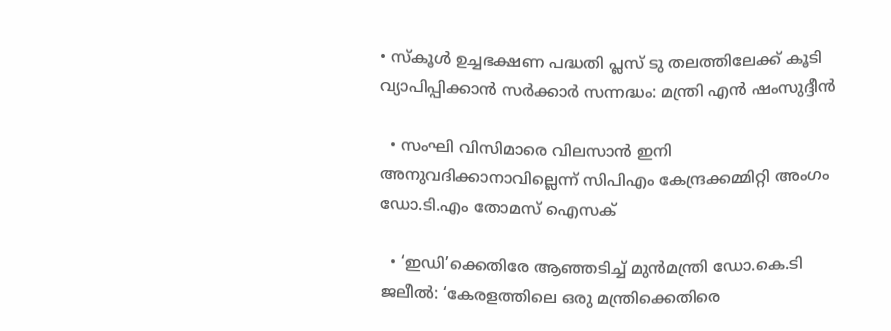• സ്‌കൂൾ ഉച്ചഭക്ഷണ പദ്ധതി പ്ലസ് ടു തലത്തിലേക്ക് കൂടി വ്യാപിപ്പിക്കാൻ സർക്കാർ സന്നദ്ധം: മന്ത്രി എൻ ഷംസുദ്ദീൻ

  • സംഘി വിസിമാരെ വിലസാൻ ഇനി അനുവദിക്കാനാവില്ലെന്ന് സിപിഎം കേന്ദ്രക്കമ്മിറ്റി അംഗം ഡോ.ടി.എം തോമസ് ഐസക്

  • ‘ഇഡി’ക്കെതിരേ ആഞ്ഞടിച്ച് മുൻമന്ത്രി ഡോ.കെ.ടി ജലീൽ: ‘കേരളത്തിലെ ഒരു മന്ത്രിക്കെതിരെ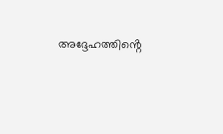അദ്ദേഹത്തിൻ്റെ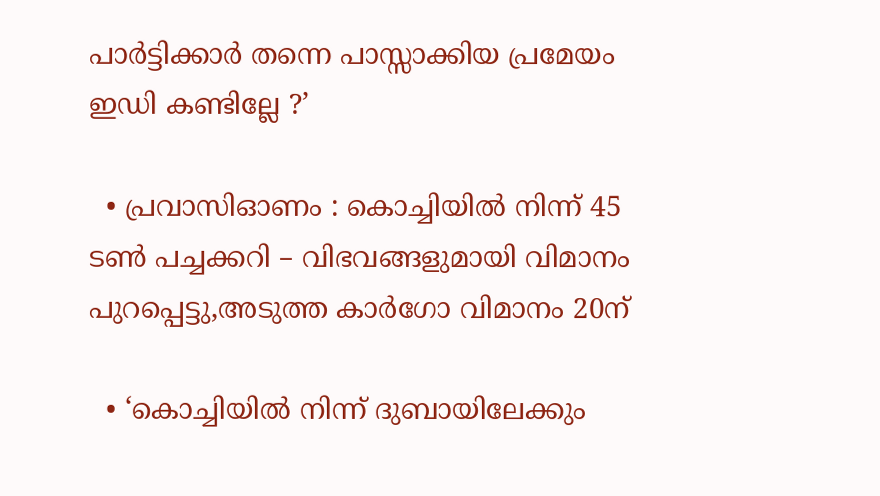പാർട്ടിക്കാർ തന്നെ പാസ്സാക്കിയ പ്രമേയം ഇഡി കണ്ടില്ലേ ?’

  • പ്രവാസിഓണം : കൊച്ചിയിൽ നിന്ന് 45 ടൺ പച്ചക്കറി – വിഭവങ്ങളുമായി വിമാനം പുറപ്പെട്ടു,അടുത്ത കാർഗോ വിമാനം 20ന്

  • ‘കൊച്ചിയിൽ നിന്ന് ദുബായിലേക്കും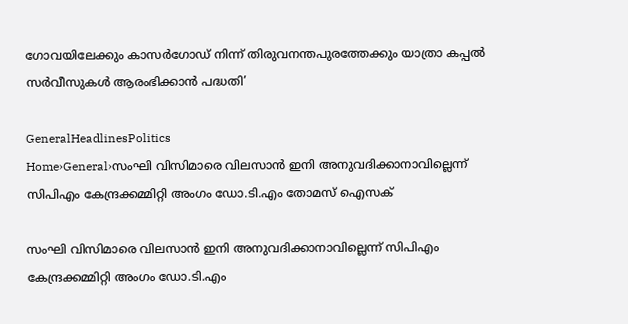ഗോവയിലേക്കും കാസർഗോഡ് നിന്ന് തിരുവനന്തപുരത്തേക്കും യാത്രാ കപ്പൽ സർവീസുകൾ ആരംഭിക്കാൻ പദ്ധതി’

GeneralHeadlinesPolitics
Home›General›സംഘി വിസിമാരെ വിലസാൻ ഇനി അനുവദിക്കാനാവില്ലെന്ന് സിപിഎം കേന്ദ്രക്കമ്മിറ്റി അംഗം ഡോ.ടി.എം തോമസ് ഐസക്

സംഘി വിസിമാരെ വിലസാൻ ഇനി അനുവദിക്കാനാവില്ലെന്ന് സിപിഎം കേന്ദ്രക്കമ്മിറ്റി അംഗം ഡോ.ടി.എം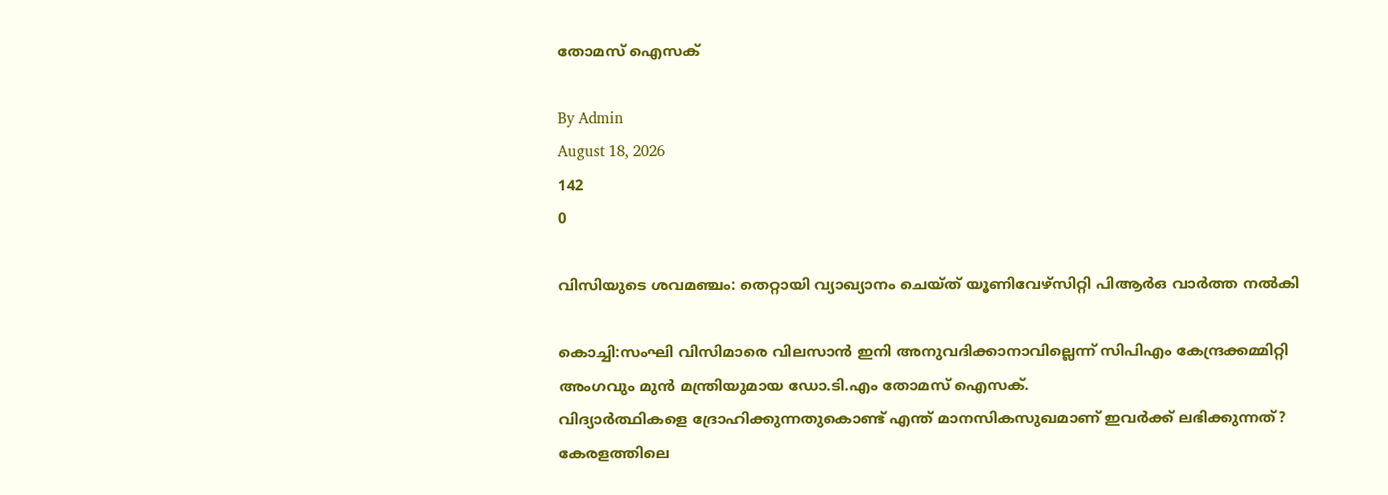തോമസ് ഐസക്

By Admin
August 18, 2026
142
0

വിസിയുടെ ശവമഞ്ചം: തെറ്റായി വ്യാഖ്യാനം ചെയ്ത് യൂണിവേഴ്സിറ്റി പിആർഒ വാർത്ത നൽകി

കൊച്ചി:സംഘി വിസിമാരെ വിലസാൻ ഇനി അനുവദിക്കാനാവില്ലെന്ന് സിപിഎം കേന്ദ്രക്കമ്മിറ്റി അംഗവും മുൻ മന്ത്രിയുമായ ഡോ.ടി.എം തോമസ് ഐസക്.
വിദ്യാർത്ഥികളെ ദ്രോഹിക്കുന്നതുകൊണ്ട് എന്ത് മാനസികസുഖമാണ് ഇവർക്ക് ലഭിക്കുന്നത്? കേരളത്തിലെ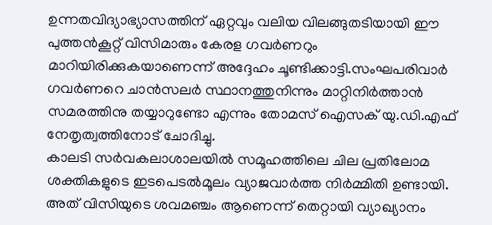ഉന്നതവിദ്യാഭ്യാസത്തിന് ഏറ്റവും വലിയ വിലങ്ങുതടിയായി ഈ പുത്തൻകൂറ്റ് വിസിമാരും കേരള ഗവർണറും മാറിയിരിക്കുകയാണെന്ന് അദ്ദേഹം ചൂണ്ടിക്കാട്ടി.സംഘപരിവാർ ഗവർണറെ ചാൻസലർ സ്ഥാനത്തുനിന്നും മാറ്റിനിർത്താൻ സമരത്തിനു തയ്യാറുണ്ടോ എന്നും തോമസ് ഐസക് യു.ഡി.എഫ് നേതൃത്വത്തിനോട് ചോദിച്ചു.
കാലടി സർവകലാശാലയിൽ സമൂഹത്തിലെ ചില പ്രതിലോമ ശക്തികളുടെ ഇടപെടൽമൂലം വ്യാജവാർത്ത നിർമ്മിതി ഉണ്ടായി. അത് വിസിയുടെ ശവമഞ്ചം ആണെന്ന് തെറ്റായി വ്യാഖ്യാനം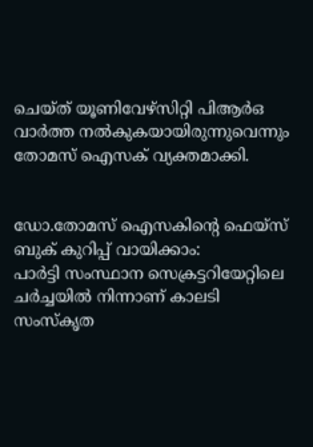ചെയ്ത് യൂണിവേഴ്സിറ്റി പിആർഒ വാർത്ത നൽകുകയായിരുന്നുവെന്നും തോമസ് ഐസക് വ്യക്തമാക്കി.


ഡോ.തോമസ് ഐസകിൻ്റെ ഫെയ്സ് ബുക് കുറിപ്പ് വായിക്കാം:
പാർട്ടി സംസ്ഥാന സെക്രട്ടറിയേറ്റിലെ ചർച്ചയിൽ നിന്നാണ് കാലടി സംസ്കൃത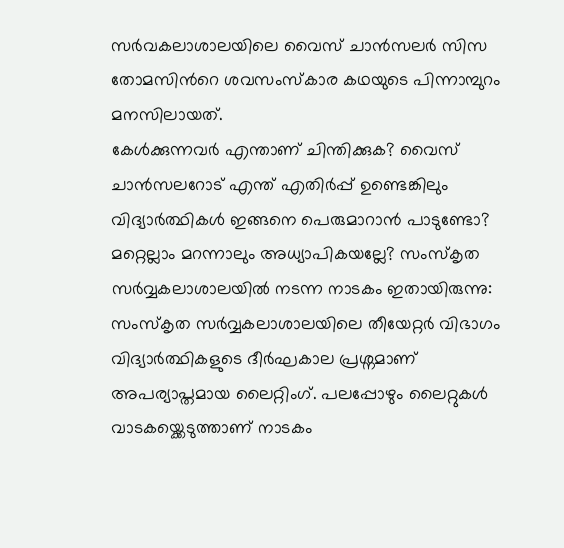സർവകലാശാലയിലെ വൈസ് ചാൻസലർ സിസ തോമസിന്‍റെ ശവസംസ്കാര കഥയുടെ പിന്നാമ്പുറം മനസിലായത്.
കേൾക്കുന്നവർ എന്താണ് ചിന്തിക്കുക? വൈസ് ചാൻസലറോട് എന്ത് എതിർപ്പ് ഉണ്ടെങ്കിലും വിദ്യാർത്ഥികൾ ഇങ്ങനെ പെരുമാറാൻ പാടുണ്ടോ? മറ്റെല്ലാം മറന്നാലും അധ്യാപികയല്ലേ? സംസ്‌കൃത സർവ്വകലാശാലയിൽ നടന്ന നാടകം ഇതായിരുന്നു:
സംസ്‌കൃത സർവ്വകലാശാലയിലെ തീയേറ്റർ വിഭാഗം വിദ്യാർത്ഥികളുടെ ദീർഘകാല പ്രശ്നമാണ് അപര്യാപ്തമായ ലൈറ്റിംഗ്. പലപ്പോഴും ലൈറ്റുകൾ വാടകയ്ക്കെടുത്താണ് നാടകം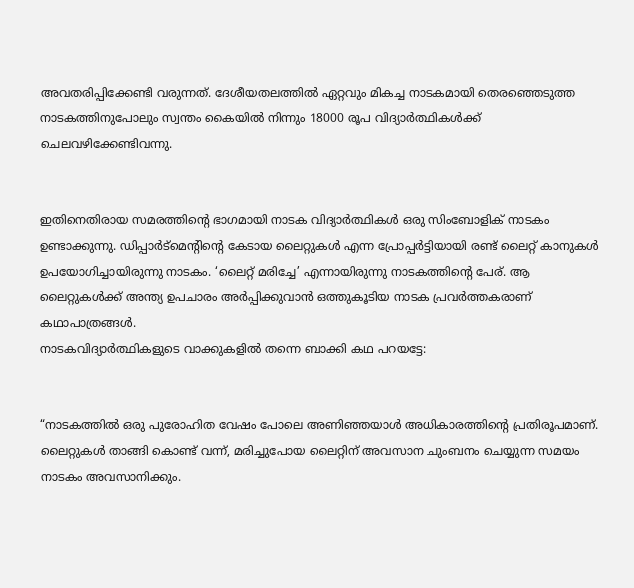അവതരിപ്പിക്കേണ്ടി വരുന്നത്. ദേശീയതലത്തിൽ ഏറ്റവും മികച്ച നാടകമായി തെരഞ്ഞെടുത്ത നാടകത്തിനുപോലും സ്വന്തം കൈയിൽ നിന്നും 18000 രൂപ വിദ്യാർത്ഥികൾക്ക് ചെലവഴിക്കേണ്ടിവന്നു.


ഇതിനെതിരായ സമരത്തിന്‍റെ ഭാഗമായി നാടക വിദ്യാർത്ഥികൾ ഒരു സിംബോളിക് നാടകം ഉണ്ടാക്കുന്നു. ഡിപ്പാർട്മെന്റിന്റെ കേടായ ലൈറ്റുകൾ എന്ന പ്രോപ്പർട്ടിയായി രണ്ട് ലൈറ്റ് കാനുകൾ ഉപയോഗിച്ചായിരുന്നു നാടകം. ‘ലൈറ്റ് മരിച്ചേ’ എന്നായിരുന്നു നാടകത്തിന്‍റെ പേര്. ആ ലൈറ്റുകൾക്ക് അന്ത്യ ഉപചാരം അർപ്പിക്കുവാൻ ഒത്തുകൂടിയ നാടക പ്രവർത്തകരാണ് കഥാപാത്രങ്ങൾ.
നാടകവിദ്യാർത്ഥികളുടെ വാക്കുകളിൽ തന്നെ ബാക്കി കഥ പറയട്ടേ:


“നാടകത്തിൽ ഒരു പുരോഹിത വേഷം പോലെ അണിഞ്ഞയാൾ അധികാരത്തിന്‍റെ പ്രതിരൂപമാണ്. ലൈറ്റുകൾ താങ്ങി കൊണ്ട് വന്ന്, മരിച്ചുപോയ ലൈറ്റിന് അവസാന ചുംബനം ചെയ്യുന്ന സമയം നാടകം അവസാനിക്കും.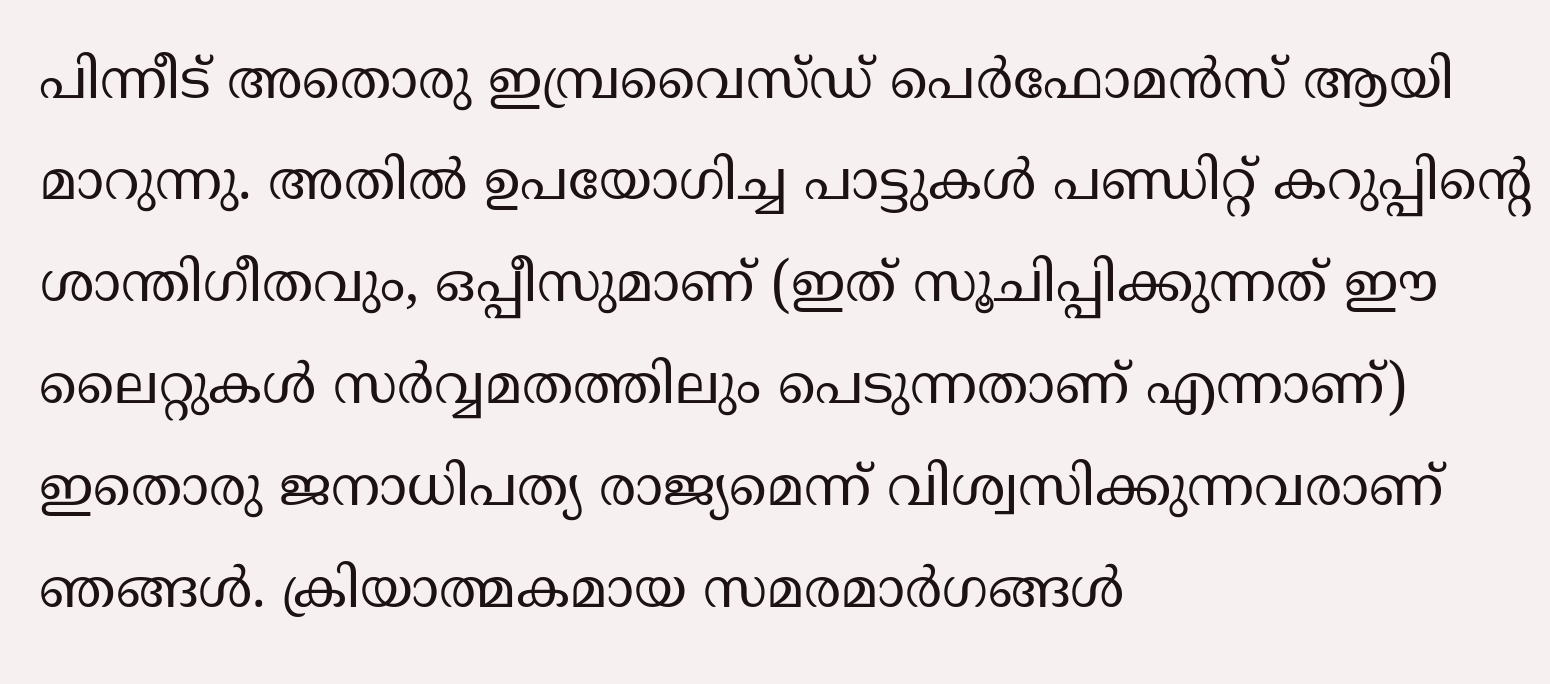പിന്നീട് അതൊരു ഇമ്പ്രവൈസ്ഡ് പെർഫോമൻസ് ആയി മാറുന്നു. അതിൽ ഉപയോഗിച്ച പാട്ടുകൾ പണ്ഡിറ്റ് കറുപ്പിന്‍റെ ശാന്തിഗീതവും, ഒപ്പീസുമാണ് (ഇത് സൂചിപ്പിക്കുന്നത് ഈ ലൈറ്റുകൾ സർവ്വമതത്തിലും പെടുന്നതാണ് എന്നാണ്)
ഇതൊരു ജനാധിപത്യ രാജ്യമെന്ന് വിശ്വസിക്കുന്നവരാണ് ഞങ്ങൾ. ക്രിയാത്മകമായ സമരമാർഗങ്ങൾ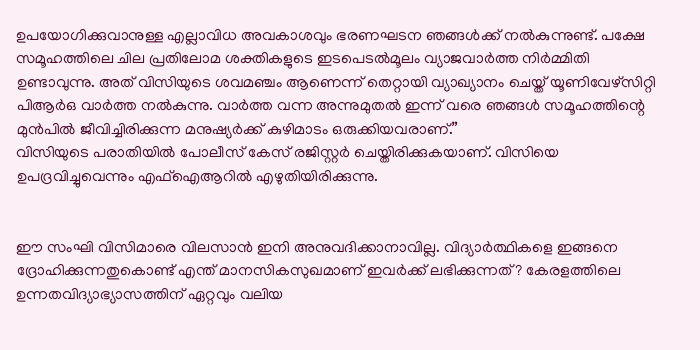ഉപയോഗിക്കുവാനുള്ള എല്ലാവിധ അവകാശവും ഭരണഘടന ഞങ്ങൾക്ക് നൽകുന്നുണ്ട്. പക്ഷേ സമൂഹത്തിലെ ചില പ്രതിലോമ ശക്തികളുടെ ഇടപെടൽമൂലം വ്യാജവാർത്ത നിർമ്മിതി ഉണ്ടാവുന്നു. അത് വിസിയുടെ ശവമഞ്ചം ആണെന്ന് തെറ്റായി വ്യാഖ്യാനം ചെയ്ത് യൂണിവേഴ്സിറ്റി പിആർഒ വാർത്ത നൽകുന്നു. വാർത്ത വന്ന അന്നുമുതൽ ഇന്ന് വരെ ഞങ്ങൾ സമൂഹത്തിന്റെ മുൻപിൽ ജീവിച്ചിരിക്കുന്ന മനുഷ്യർക്ക് കുഴിമാടം ഒരുക്കിയവരാണ്.”
വിസിയുടെ പരാതിയിൽ പോലീസ് കേസ് രജിസ്റ്റർ ചെയ്തിരിക്കുകയാണ്. വിസിയെ ഉപദ്രവിച്ചുവെന്നും എഫ്ഐആറിൽ എഴുതിയിരിക്കുന്നു.


ഈ സംഘി വിസിമാരെ വിലസാൻ ഇനി അനുവദിക്കാനാവില്ല. വിദ്യാർത്ഥികളെ ഇങ്ങനെ ദ്രോഹിക്കുന്നതുകൊണ്ട് എന്ത് മാനസികസുഖമാണ് ഇവർക്ക് ലഭിക്കുന്നത്? കേരളത്തിലെ ഉന്നതവിദ്യാഭ്യാസത്തിന് ഏറ്റവും വലിയ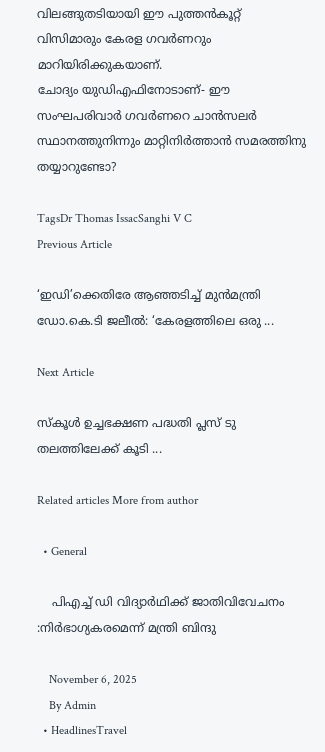വിലങ്ങുതടിയായി ഈ പുത്തൻകൂറ്റ് വിസിമാരും കേരള ഗവർണറും മാറിയിരിക്കുകയാണ്.
ചോദ്യം യുഡിഎഫിനോടാണ്- ഈ സംഘപരിവാർ ഗവർണറെ ചാൻസലർ സ്ഥാനത്തുനിന്നും മാറ്റിനിർത്താൻ സമരത്തിനു തയ്യാറുണ്ടോ?

TagsDr Thomas IssacSanghi V C
Previous Article

‘ഇഡി’ക്കെതിരേ ആഞ്ഞടിച്ച് മുൻമന്ത്രി ഡോ.കെ.ടി ജലീൽ: ‘കേരളത്തിലെ ഒരു ...

Next Article

സ്‌കൂൾ ഉച്ചഭക്ഷണ പദ്ധതി പ്ലസ് ടു തലത്തിലേക്ക് കൂടി ...

Related articles More from author

  • General

    പിഎച്ച് ഡി വിദ്യാർഥിക്ക് ജാതിവിവേചനം :നിർഭാഗ്യകരമെന്ന് മന്ത്രി ബിന്ദു

    November 6, 2025
    By Admin
  • HeadlinesTravel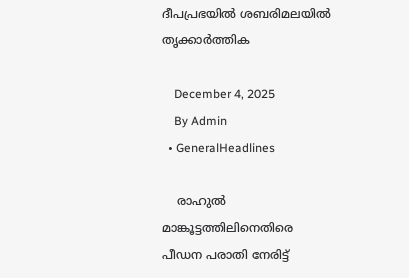ദീപപ്രഭയില്‍ ശബരിമലയില്‍ തൃക്കാര്‍ത്തിക

    December 4, 2025
    By Admin
  • GeneralHeadlines

    രാഹുൽ മാങ്കൂട്ടത്തിലിനെതിരെ പീഡന പരാതി നേരിട്ട്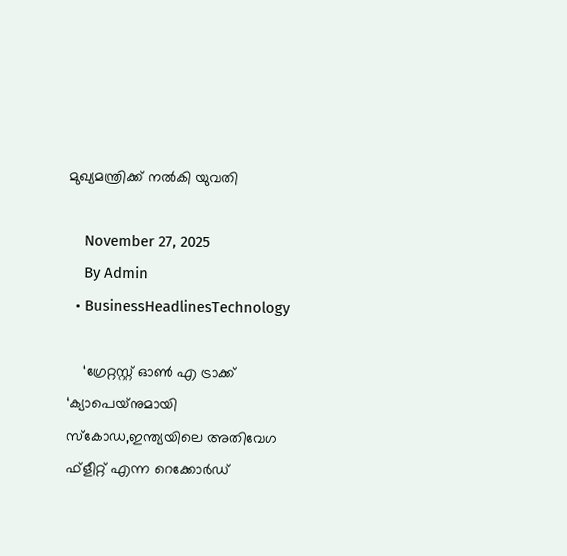മുഖ്യമന്ത്രിക്ക് നൽകി യുവതി

    November 27, 2025
    By Admin
  • BusinessHeadlinesTechnology

    ‘ഗ്രേറ്റസ്റ്റ് ഓണ്‍ എ ട്രാക്ക് ‘ക്യാപെയ്‌നുമായി സ്‌കോഡ,ഇന്ത്യയിലെ അതിവേഗ ഫ്‌ളീറ്റ് എന്ന റെക്കോര്‍ഡ്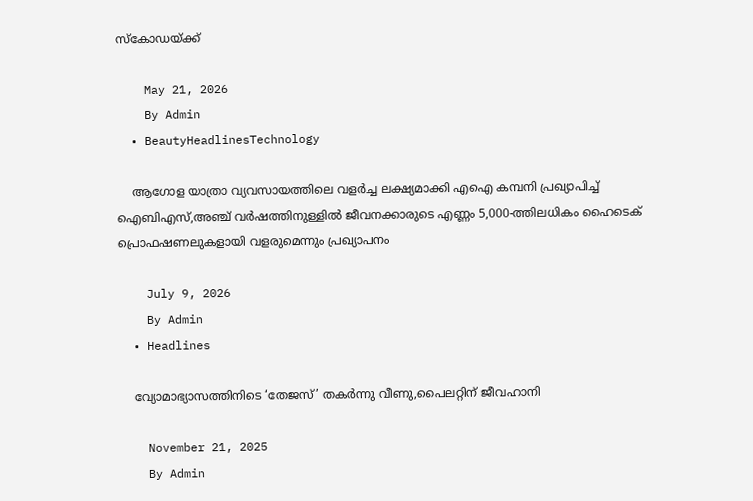സ്‌കോഡയ്ക്ക്

    May 21, 2026
    By Admin
  • BeautyHeadlinesTechnology

    ആഗോള യാത്രാ വ്യവസായത്തിലെ വളര്‍ച്ച ലക്ഷ്യമാക്കി എഐ കമ്പനി പ്രഖ്യാപിച്ച് ഐബിഎസ്,അഞ്ച് വര്‍ഷത്തിനുള്ളില്‍ ജീവനക്കാരുടെ എണ്ണം 5,000-ത്തിലധികം ഹൈടെക് പ്രൊഫഷണലുകളായി വളരുമെന്നും പ്രഖ്യാപനം

    July 9, 2026
    By Admin
  • Headlines

    വ്യോമാഭ്യാസത്തിനിടെ ‘തേജസ്’ തകർന്നു വീണു,പൈലറ്റ‌ിന് ജീവഹാനി

    November 21, 2025
    By Admin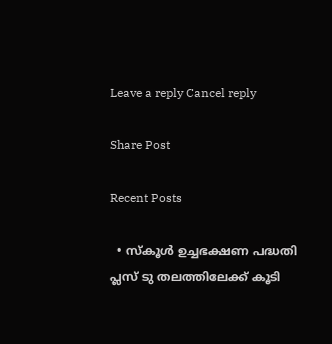Leave a reply Cancel reply

Share Post

Recent Posts

  • സ്‌കൂൾ ഉച്ചഭക്ഷണ പദ്ധതി പ്ലസ് ടു തലത്തിലേക്ക് കൂടി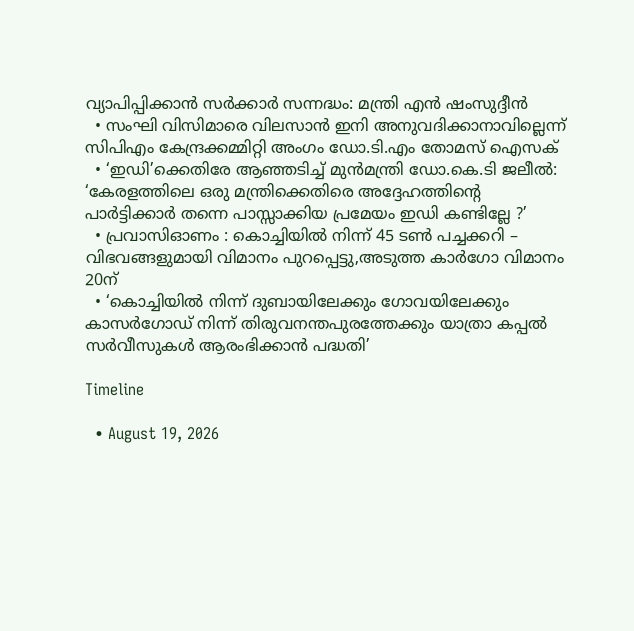വ്യാപിപ്പിക്കാൻ സർക്കാർ സന്നദ്ധം: മന്ത്രി എൻ ഷംസുദ്ദീൻ
  • സംഘി വിസിമാരെ വിലസാൻ ഇനി അനുവദിക്കാനാവില്ലെന്ന് സിപിഎം കേന്ദ്രക്കമ്മിറ്റി അംഗം ഡോ.ടി.എം തോമസ് ഐസക്
  • ‘ഇഡി’ക്കെതിരേ ആഞ്ഞടിച്ച് മുൻമന്ത്രി ഡോ.കെ.ടി ജലീൽ: ‘കേരളത്തിലെ ഒരു മന്ത്രിക്കെതിരെ അദ്ദേഹത്തിൻ്റെ പാർട്ടിക്കാർ തന്നെ പാസ്സാക്കിയ പ്രമേയം ഇഡി കണ്ടില്ലേ ?’
  • പ്രവാസിഓണം : കൊച്ചിയിൽ നിന്ന് 45 ടൺ പച്ചക്കറി – വിഭവങ്ങളുമായി വിമാനം പുറപ്പെട്ടു,അടുത്ത കാർഗോ വിമാനം 20ന്
  • ‘കൊച്ചിയിൽ നിന്ന് ദുബായിലേക്കും ഗോവയിലേക്കും കാസർഗോഡ് നിന്ന് തിരുവനന്തപുരത്തേക്കും യാത്രാ കപ്പൽ സർവീസുകൾ ആരംഭിക്കാൻ പദ്ധതി’

Timeline

  • August 19, 2026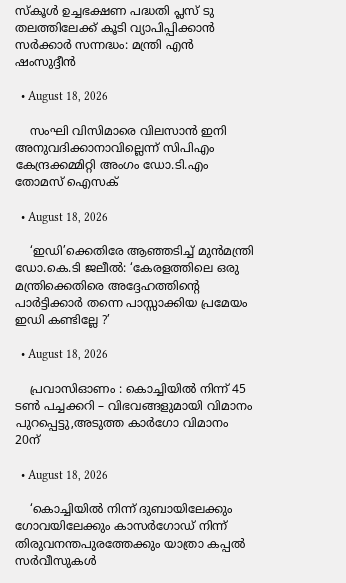സ്‌കൂൾ ഉച്ചഭക്ഷണ പദ്ധതി പ്ലസ് ടു തലത്തിലേക്ക് കൂടി വ്യാപിപ്പിക്കാൻ സർക്കാർ സന്നദ്ധം: മന്ത്രി എൻ ഷംസുദ്ദീൻ

  • August 18, 2026

    സംഘി വിസിമാരെ വിലസാൻ ഇനി അനുവദിക്കാനാവില്ലെന്ന് സിപിഎം കേന്ദ്രക്കമ്മിറ്റി അംഗം ഡോ.ടി.എം തോമസ് ഐസക്

  • August 18, 2026

    ‘ഇഡി’ക്കെതിരേ ആഞ്ഞടിച്ച് മുൻമന്ത്രി ഡോ.കെ.ടി ജലീൽ: ‘കേരളത്തിലെ ഒരു മന്ത്രിക്കെതിരെ അദ്ദേഹത്തിൻ്റെ പാർട്ടിക്കാർ തന്നെ പാസ്സാക്കിയ പ്രമേയം ഇഡി കണ്ടില്ലേ ?’

  • August 18, 2026

    പ്രവാസിഓണം : കൊച്ചിയിൽ നിന്ന് 45 ടൺ പച്ചക്കറി – വിഭവങ്ങളുമായി വിമാനം പുറപ്പെട്ടു,അടുത്ത കാർഗോ വിമാനം 20ന്

  • August 18, 2026

    ‘കൊച്ചിയിൽ നിന്ന് ദുബായിലേക്കും ഗോവയിലേക്കും കാസർഗോഡ് നിന്ന് തിരുവനന്തപുരത്തേക്കും യാത്രാ കപ്പൽ സർവീസുകൾ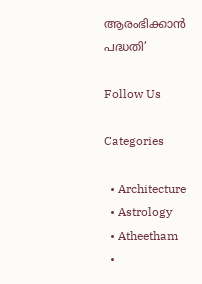ആരംഭിക്കാൻ പദ്ധതി’

Follow Us

Categories

  • Architecture
  • Astrology
  • Atheetham
  •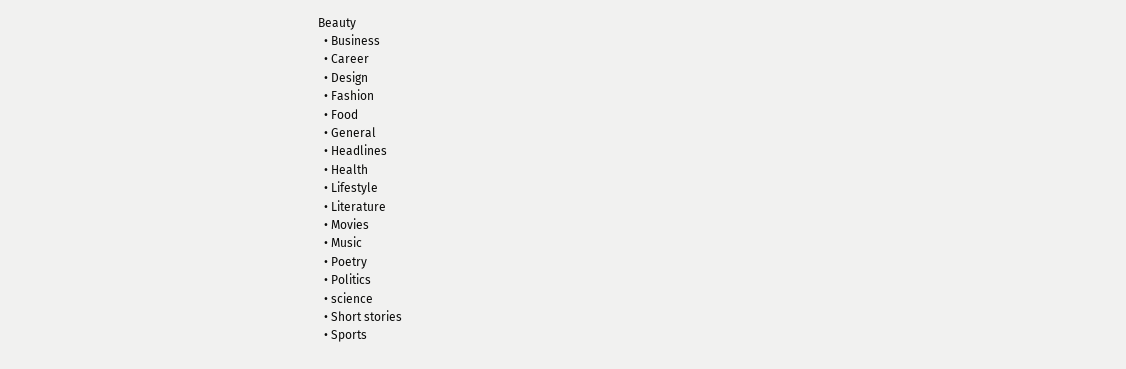Beauty
  • Business
  • Career
  • Design
  • Fashion
  • Food
  • General
  • Headlines
  • Health
  • Lifestyle
  • Literature
  • Movies
  • Music
  • Poetry
  • Politics
  • science
  • Short stories
  • Sports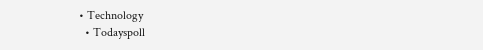• Technology
  • Todayspoll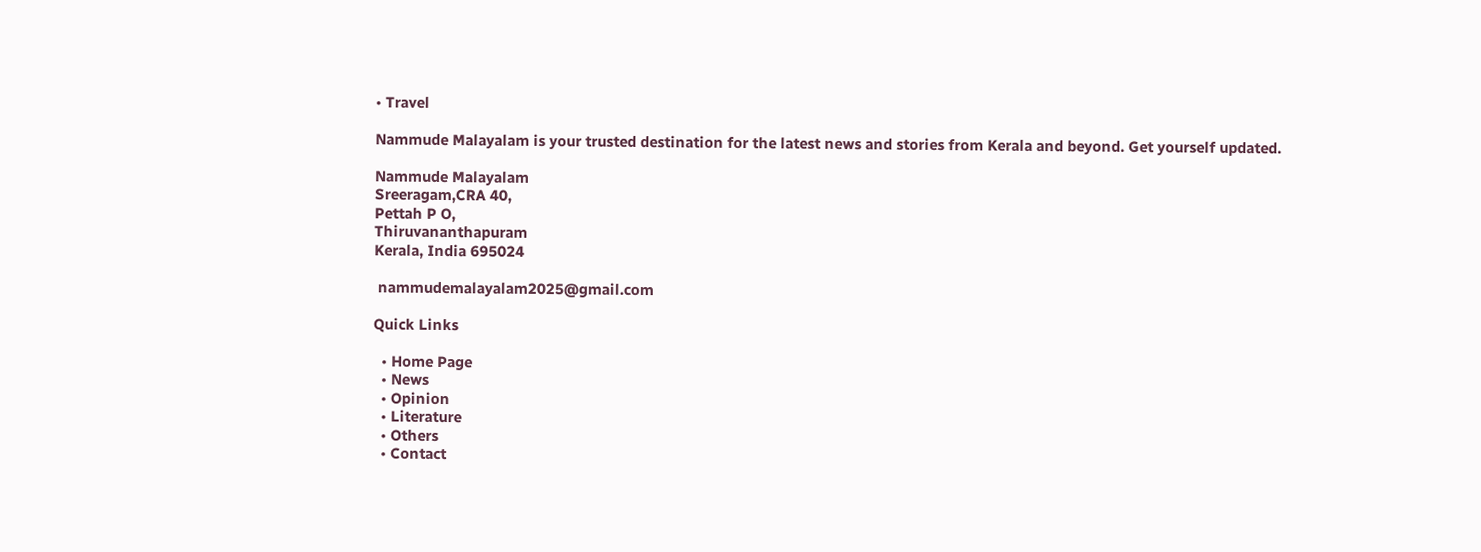• Travel

Nammude Malayalam is your trusted destination for the latest news and stories from Kerala and beyond. Get yourself updated.

Nammude Malayalam
Sreeragam,CRA 40,
Pettah P O,
Thiruvananthapuram
Kerala, India 695024

 nammudemalayalam2025@gmail.com

Quick Links

  • Home Page
  • News
  • Opinion
  • Literature
  • Others
  • Contact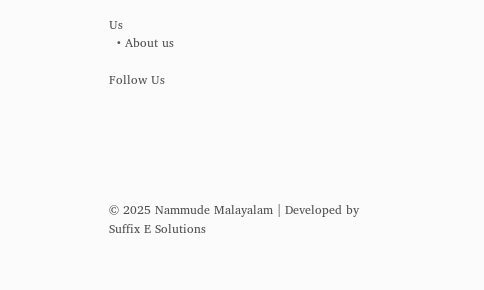Us
  • About us

Follow Us






© 2025 Nammude Malayalam | Developed by Suffix E Solutions